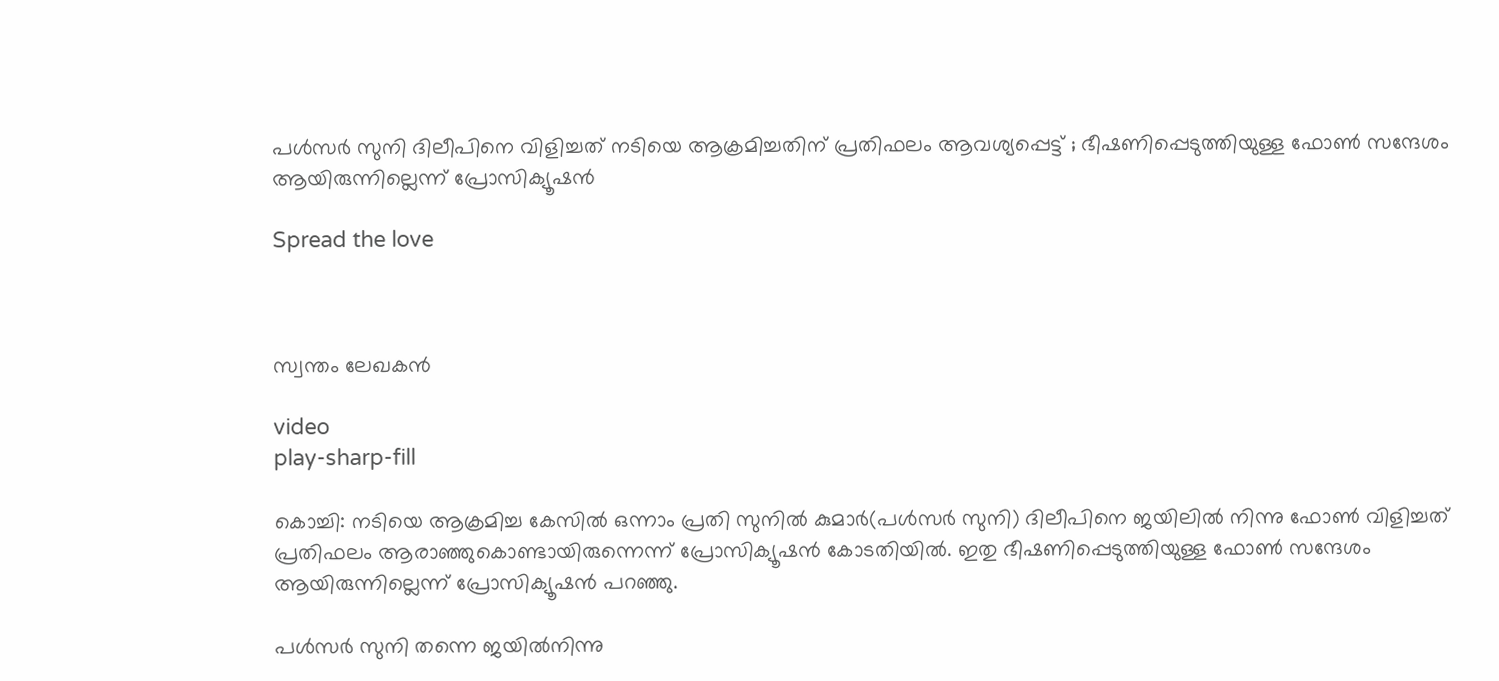പൾസർ സുനി ദിലീപിനെ വിളിച്ചത് നടിയെ ആക്രമിച്ചതിന് പ്രതിഫലം ആവശ്യപ്പെട്ട് ; ഭീഷണിപ്പെടുത്തിയുള്ള ഫോൺ സന്ദേശം ആയിരുന്നില്ലെന്ന് പ്രോസിക്യൂഷൻ

Spread the love



സ്വന്തം ലേഖകൻ

video
play-sharp-fill

കൊച്ചി: നടിയെ ആക്രമിച്ച കേസിൽ ഒന്നാം പ്രതി സുനിൽ കുമാർ(പൾസർ സുനി) ദിലീപിനെ ജയിലിൽ നിന്നു ഫോൺ വിളിച്ചത് പ്രതിഫലം ആരാഞ്ഞുകൊണ്ടായിരുന്നെന്ന് പ്രോസിക്യൂഷൻ കോടതിയിൽ. ഇതു ഭീഷണിപ്പെടുത്തിയുള്ള ഫോൺ സന്ദേശം ആയിരുന്നില്ലെന്ന് പ്രോസിക്യൂഷൻ പറഞ്ഞു.

പൾസർ സുനി തന്നെ ജയിൽനിന്നു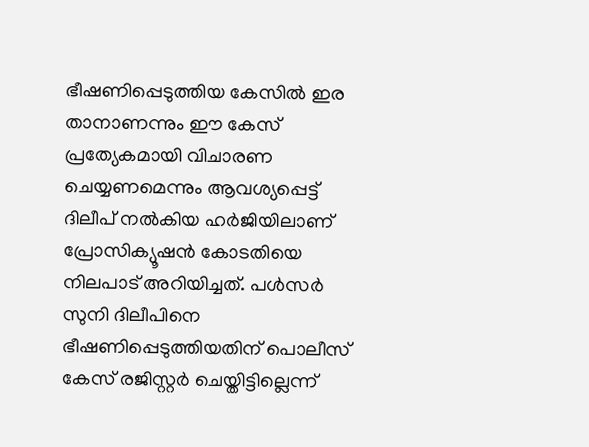ഭീഷണിപ്പെടുത്തിയ കേസിൽ ഇര താനാണന്നും ഈ കേസ് പ്രത്യേകമായി വിചാരണ ചെയ്യണമെന്നും ആവശ്യപ്പെട്ട് ദിലീപ് നൽകിയ ഹർജിയിലാണ് പ്രോസിക്യൂഷൻ കോടതിയെ നിലപാട് അറിയിച്ചത്. പൾസർ സുനി ദിലീപിനെ ഭീഷണിപ്പെടുത്തിയതിന് പൊലീസ് കേസ് രജിസ്റ്റർ ചെയ്തിട്ടില്ലെന്ന്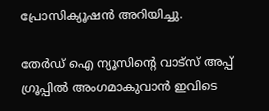പ്രോസിക്യൂഷൻ അറിയിച്ചു.

തേർഡ് ഐ ന്യൂസിന്റെ വാട്സ് അപ്പ് ഗ്രൂപ്പിൽ അംഗമാകുവാൻ ഇവിടെ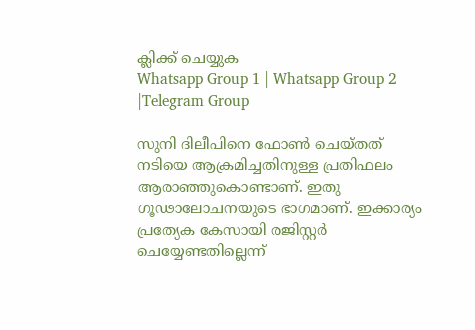ക്ലിക്ക് ചെയ്യുക
Whatsapp Group 1 | Whatsapp Group 2 |Telegram Group

സുനി ദിലീപിനെ ഫോൺ ചെയ്തത് നടിയെ ആക്രമിച്ചതിനുള്ള പ്രതിഫലം ആരാഞ്ഞുകൊണ്ടാണ്. ഇതു ഗൂഢാലോചനയുടെ ഭാഗമാണ്. ഇക്കാര്യം പ്രത്യേക കേസായി രജിസ്റ്റർ ചെയ്യേണ്ടതില്ലെന്ന്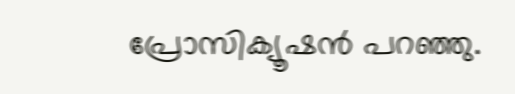പ്രോസിക്യൂഷൻ പറഞ്ഞു.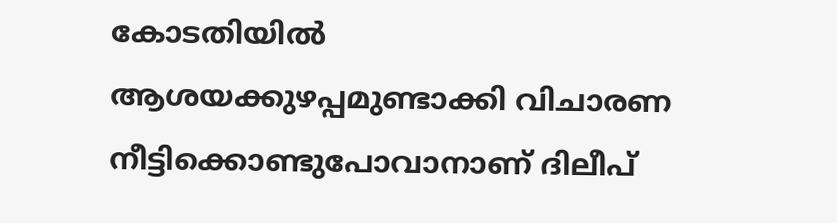കോടതിയിൽ ആശയക്കുഴപ്പമുണ്ടാക്കി വിചാരണ നീട്ടിക്കൊണ്ടുപോവാനാണ് ദിലീപ്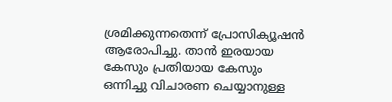ശ്രമിക്കുന്നതെന്ന് പ്രോസിക്യൂഷൻ ആരോപിച്ചു. താൻ ഇരയായ കേസും പ്രതിയായ കേസും ഒന്നിച്ചു വിചാരണ ചെയ്യാനുള്ള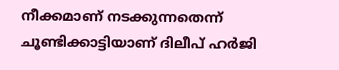നീക്കമാണ് നടക്കുന്നതെന്ന് ചൂണ്ടിക്കാട്ടിയാണ് ദിലീപ് ഹർജി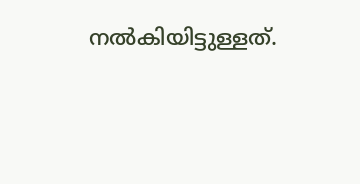നൽകിയിട്ടുള്ളത്.